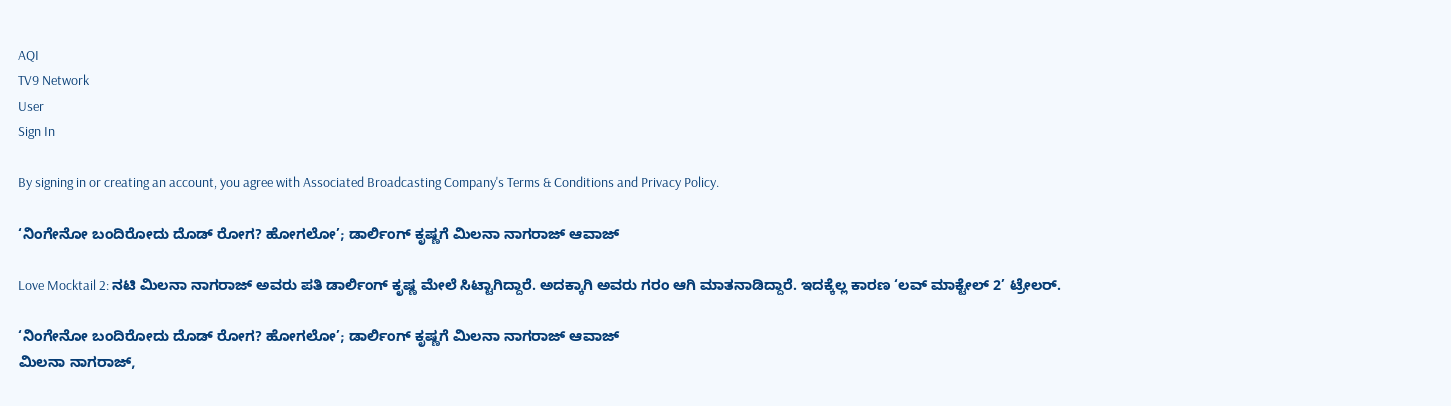AQI
TV9 Network
User
Sign In

By signing in or creating an account, you agree with Associated Broadcasting Company's Terms & Conditions and Privacy Policy.

‘ನಿಂಗೇನೋ ಬಂದಿರೋದು ದೊಡ್ ರೋಗ? ಹೋಗಲೋ’; ಡಾರ್ಲಿಂಗ್ ಕೃಷ್ಣಗೆ ಮಿಲನಾ ನಾಗರಾಜ್ ಆವಾಜ್

Love Mocktail 2: ನಟಿ ಮಿಲನಾ ನಾಗರಾಜ್ ಅವರು ಪತಿ ಡಾರ್ಲಿಂಗ್ ಕೃಷ್ಣ ಮೇಲೆ ಸಿಟ್ಟಾಗಿದ್ದಾರೆ. ಅದಕ್ಕಾಗಿ ಅವರು ಗರಂ ಆಗಿ ಮಾತನಾಡಿದ್ದಾರೆ. ಇದಕ್ಕೆಲ್ಲ ಕಾರಣ ‘ಲವ್ ಮಾಕ್ಟೇಲ್ 2’ ಟ್ರೇಲರ್.

‘ನಿಂಗೇನೋ ಬಂದಿರೋದು ದೊಡ್ ರೋಗ? ಹೋಗಲೋ’; ಡಾರ್ಲಿಂಗ್ ಕೃಷ್ಣಗೆ ಮಿಲನಾ ನಾಗರಾಜ್ ಆವಾಜ್
ಮಿಲನಾ ನಾಗರಾಜ್,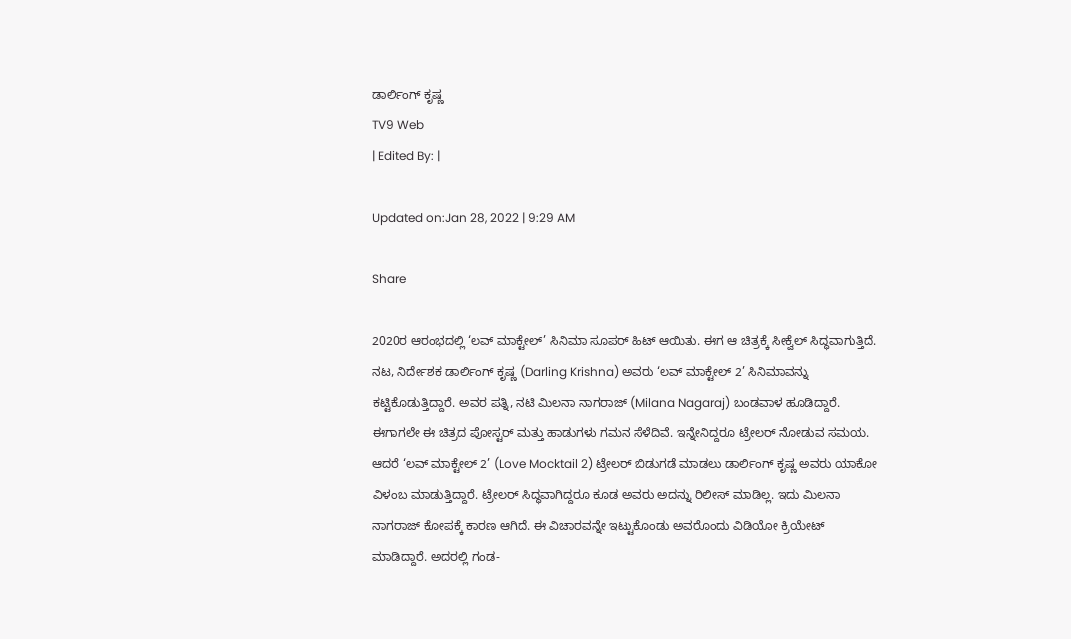ಡಾರ್ಲಿಂಗ್ ಕೃಷ್ಣ
TV9 Web
| Edited By: |

Updated on:Jan 28, 2022 | 9:29 AM

Share

2020ರ ಆರಂಭದಲ್ಲಿ ‘ಲವ್ ಮಾಕ್ಟೇಲ್’ ಸಿನಿಮಾ ಸೂಪರ್ ಹಿಟ್ ಆಯಿತು. ಈಗ ಆ ಚಿತ್ರಕ್ಕೆ ಸೀಕ್ವೆಲ್ ಸಿದ್ಧವಾಗುತ್ತಿದೆ. ನಟ, ನಿರ್ದೇಶಕ ಡಾರ್ಲಿಂಗ್ ಕೃಷ್ಣ (Darling Krishna) ಅವರು ‘ಲವ್ ಮಾಕ್ಟೇಲ್ 2’ ಸಿನಿಮಾವನ್ನು ಕಟ್ಟಿಕೊಡುತ್ತಿದ್ದಾರೆ. ಅವರ ಪತ್ನಿ, ನಟಿ ಮಿಲನಾ ನಾಗರಾಜ್ (Milana Nagaraj) ಬಂಡವಾಳ ಹೂಡಿದ್ದಾರೆ. ಈಗಾಗಲೇ ಈ ಚಿತ್ರದ ಪೋಸ್ಟರ್ ಮತ್ತು ಹಾಡುಗಳು ಗಮನ ಸೆಳೆದಿವೆ. ಇನ್ನೇನಿದ್ದರೂ ಟ್ರೇಲರ್ ನೋಡುವ ಸಮಯ. ಆದರೆ ‘ಲವ್ ಮಾಕ್ಟೇಲ್ 2’ (Love Mocktail 2) ಟ್ರೇಲರ್ ಬಿಡುಗಡೆ ಮಾಡಲು ಡಾರ್ಲಿಂಗ್ ಕೃಷ್ಣ ಅವರು ಯಾಕೋ ವಿಳಂಬ ಮಾಡುತ್ತಿದ್ದಾರೆ. ಟ್ರೇಲರ್ ಸಿದ್ಧವಾಗಿದ್ದರೂ ಕೂಡ ಅವರು ಅದನ್ನು ರಿಲೀಸ್ ಮಾಡಿಲ್ಲ. ಇದು ಮಿಲನಾ ನಾಗರಾಜ್ ಕೋಪಕ್ಕೆ ಕಾರಣ ಆಗಿದೆ. ಈ ವಿಚಾರವನ್ನೇ ಇಟ್ಟುಕೊಂಡು ಅವರೊಂದು ವಿಡಿಯೋ ಕ್ರಿಯೇಟ್ ಮಾಡಿದ್ದಾರೆ. ಅದರಲ್ಲಿ ಗಂಡ-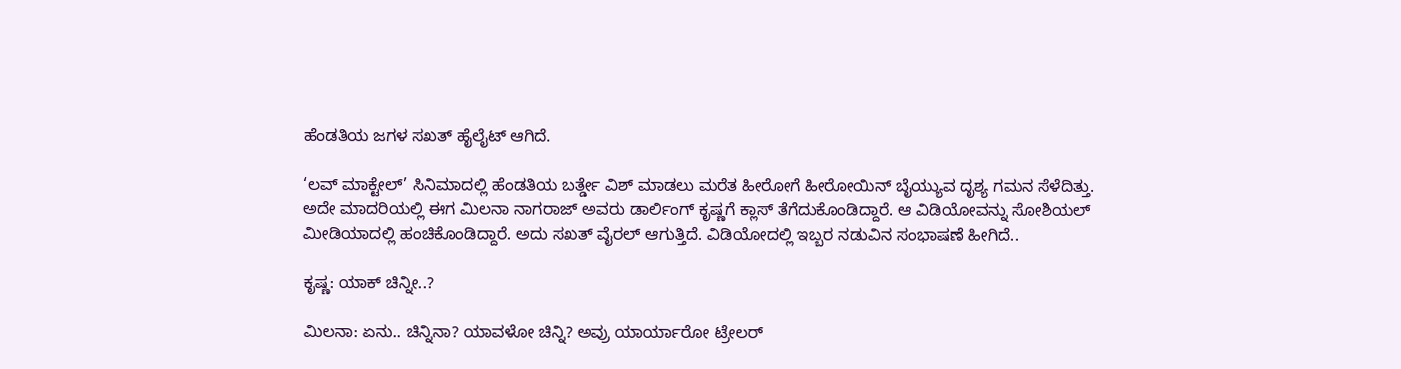ಹೆಂಡತಿಯ ಜಗಳ ಸಖತ್ ಹೈಲೈಟ್ ಆಗಿದೆ.

‘ಲವ್ ಮಾಕ್ಟೇಲ್’ ಸಿನಿಮಾದಲ್ಲಿ ಹೆಂಡತಿಯ ಬರ್ತ್ಡೇ ವಿಶ್ ಮಾಡಲು ಮರೆತ ಹೀರೋಗೆ ಹೀರೋಯಿನ್ ಬೈಯ್ಯುವ ದೃಶ್ಯ ಗಮನ ಸೆಳೆದಿತ್ತು. ಅದೇ ಮಾದರಿಯಲ್ಲಿ ಈಗ ಮಿಲನಾ ನಾಗರಾಜ್ ಅವರು ಡಾರ್ಲಿಂಗ್ ಕೃಷ್ಣಗೆ ಕ್ಲಾಸ್ ತೆಗೆದುಕೊಂಡಿದ್ದಾರೆ. ಆ ವಿಡಿಯೋವನ್ನು ಸೋಶಿಯಲ್ ಮೀಡಿಯಾದಲ್ಲಿ ಹಂಚಿಕೊಂಡಿದ್ದಾರೆ. ಅದು ಸಖತ್ ವೈರಲ್ ಆಗುತ್ತಿದೆ. ವಿಡಿಯೋದಲ್ಲಿ ಇಬ್ಬರ ನಡುವಿನ ಸಂಭಾಷಣೆ ಹೀಗಿದೆ..

ಕೃಷ್ಣ: ಯಾಕ್ ಚಿನ್ನೀ..?

ಮಿಲನಾ: ಏನು.. ಚಿನ್ನಿನಾ? ಯಾವಳೋ ಚಿನ್ನಿ? ಅವ್ರು ಯಾರ್ಯಾರೋ ಟ್ರೇಲರ್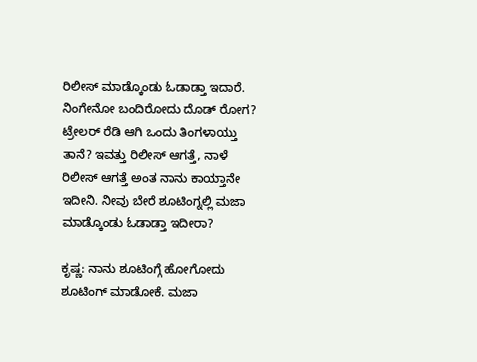ರಿಲೀಸ್ ಮಾಡ್ಕೊಂಡು ಓಡಾಡ್ತಾ ಇದಾರೆ. ನಿಂಗೇನೋ ಬಂದಿರೋದು ದೊಡ್ ರೋಗ? ಟ್ರೇಲರ್ ರೆಡಿ ಆಗಿ ಒಂದು ತಿಂಗಳಾಯ್ತು ತಾನೆ? ಇವತ್ತು ರಿಲೀಸ್ ಆಗತ್ತೆ, ನಾಳೆ ರಿಲೀಸ್ ಆಗತ್ತೆ ಅಂತ ನಾನು ಕಾಯ್ತಾನೇ ಇದೀನಿ. ನೀವು ಬೇರೆ ಶೂಟಿಂಗ್ನಲ್ಲಿ ಮಜಾ ಮಾಡ್ಕೊಂಡು ಓಡಾಡ್ತಾ ಇದೀರಾ?

ಕೃಷ್ಣ: ನಾನು ಶೂಟಿಂಗ್ಗೆ ಹೋಗೋದು ಶೂಟಿಂಗ್ ಮಾಡೋಕೆ. ಮಜಾ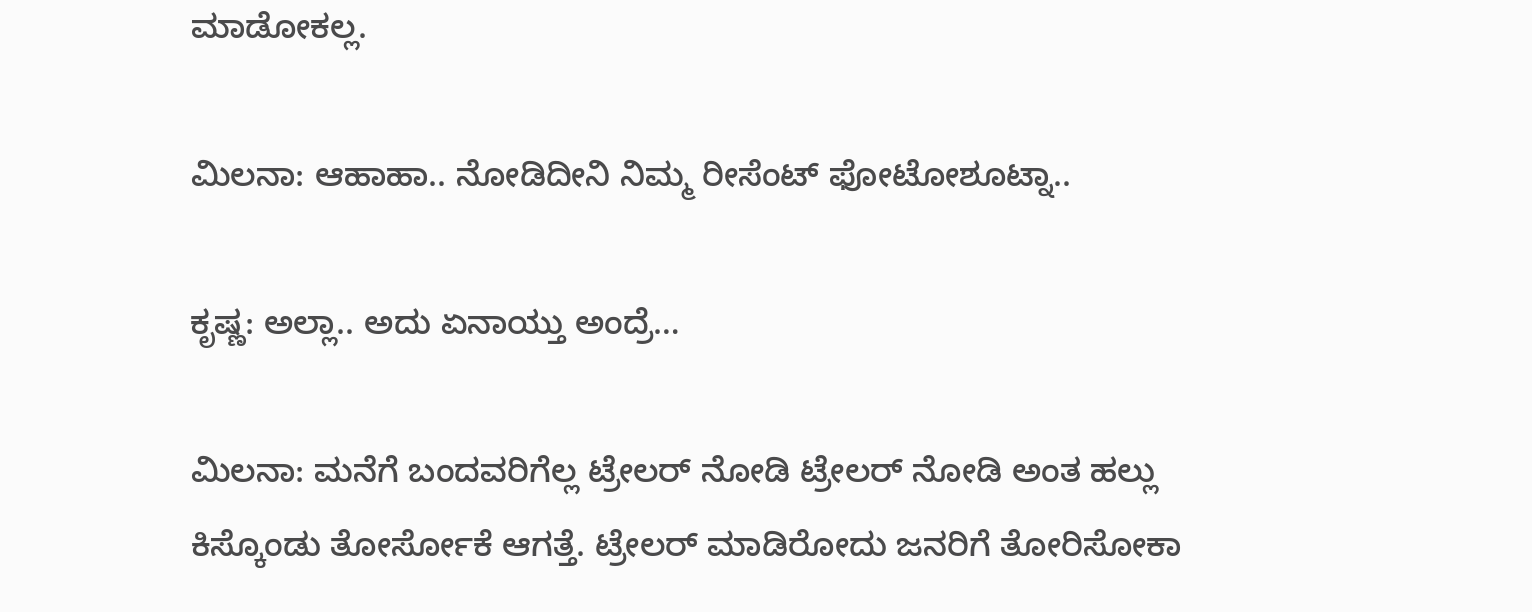ಮಾಡೋಕಲ್ಲ.

ಮಿಲನಾ: ಆಹಾಹಾ.. ನೋಡಿದೀನಿ ನಿಮ್ಮ ರೀಸೆಂಟ್ ಫೋಟೋಶೂಟ್ನಾ..

ಕೃಷ್ಣ: ಅಲ್ಲಾ.. ಅದು ಏನಾಯ್ತು ಅಂದ್ರೆ…

ಮಿಲನಾ: ಮನೆಗೆ ಬಂದವರಿಗೆಲ್ಲ ಟ್ರೇಲರ್ ನೋಡಿ ಟ್ರೇಲರ್ ನೋಡಿ ಅಂತ ಹಲ್ಲು ಕಿಸ್ಕೊಂಡು ತೋರ್ಸೋಕೆ ಆಗತ್ತೆ. ಟ್ರೇಲರ್ ಮಾಡಿರೋದು ಜನರಿಗೆ ತೋರಿಸೋಕಾ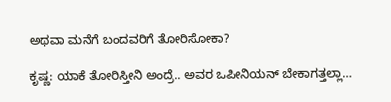ಅಥವಾ ಮನೆಗೆ ಬಂದವರಿಗೆ ತೋರಿಸೋಕಾ?

ಕೃಷ್ಣ: ಯಾಕೆ ತೋರಿಸ್ತೀನಿ ಅಂದ್ರೆ.. ಅವರ ಒಪೀನಿಯನ್ ಬೇಕಾಗತ್ತಲ್ಲಾ…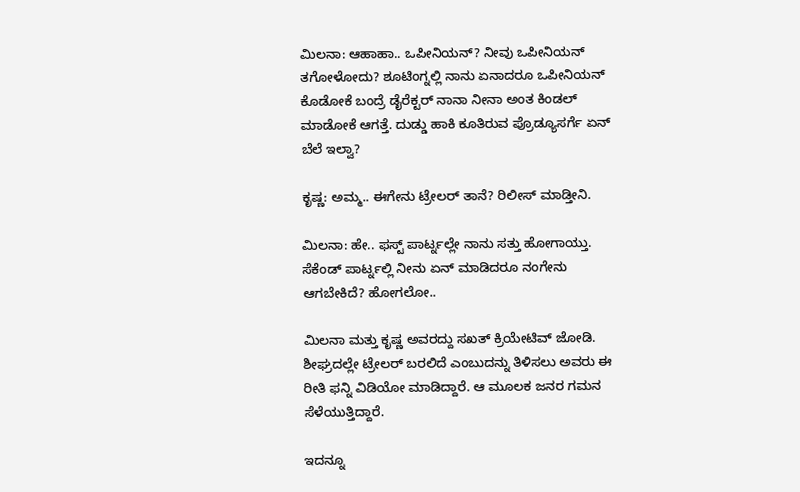ಮಿಲನಾ: ಆಹಾಹಾ.. ಒಪೀನಿಯನ್? ನೀವು ಒಪೀನಿಯನ್ ತಗೋಳೋದು? ಶೂಟಿಂಗ್ನಲ್ಲಿ ನಾನು ಏನಾದರೂ ಒಪೀನಿಯನ್ ಕೊಡೋಕೆ ಬಂದ್ರೆ ಡೈರೆಕ್ಟರ್ ನಾನಾ ನೀನಾ ಅಂತ ಕಿಂಡಲ್ ಮಾಡೋಕೆ ಆಗತ್ತೆ. ದುಡ್ಡು ಹಾಕಿ ಕೂತಿರುವ ಪ್ರೊಡ್ಯೂಸರ್ಗೆ ಏನ್ ಬೆಲೆ ಇಲ್ವಾ?

ಕೃಷ್ಣ: ಅಮ್ಮ.. ಈಗೇನು ಟ್ರೇಲರ್ ತಾನೆ? ರಿಲೀಸ್ ಮಾಡ್ತೀನಿ.

ಮಿಲನಾ: ಹೇ.. ಫಸ್ಟ್ ಪಾರ್ಟ್ನಲ್ಲೇ ನಾನು ಸತ್ತು ಹೋಗಾಯ್ತು. ಸೆಕೆಂಡ್ ಪಾರ್ಟ್ನಲ್ಲಿ ನೀನು ಏನ್ ಮಾಡಿದರೂ ನಂಗೇನು ಆಗಬೇಕಿದೆ? ಹೋಗಲೋ..

ಮಿಲನಾ ಮತ್ತು ಕೃಷ್ಣ ಅವರದ್ದು ಸಖತ್ ಕ್ರಿಯೇಟಿವ್ ಜೋಡಿ. ಶೀಘ್ರದಲ್ಲೇ ಟ್ರೇಲರ್ ಬರಲಿದೆ ಎಂಬುದನ್ನು ತಿಳಿಸಲು ಅವರು ಈ ರೀತಿ ಫನ್ನಿ ವಿಡಿಯೋ ಮಾಡಿದ್ದಾರೆ. ಆ ಮೂಲಕ ಜನರ ಗಮನ ಸೆಳೆಯುತ್ತಿದ್ದಾರೆ.

ಇದನ್ನೂ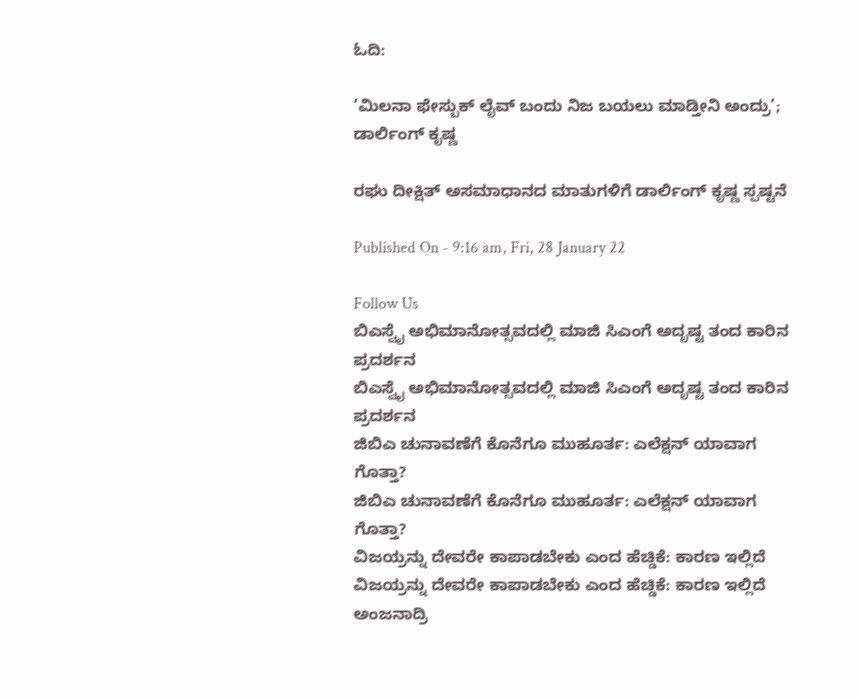ಓದಿ:

‘ಮಿಲನಾ ಫೇಸ್ಬುಕ್ ಲೈವ್ ಬಂದು ನಿಜ ಬಯಲು ಮಾಡ್ತೀನಿ ಅಂದ್ರು’; ಡಾರ್ಲಿಂಗ್ ಕೃಷ್ಣ

ರಘು ದೀಕ್ಷಿತ್ ಅಸಮಾಧಾನದ ಮಾತುಗಳಿಗೆ ಡಾರ್ಲಿಂಗ್ ಕೃಷ್ಣ ಸ್ಪಷ್ಟನೆ

Published On - 9:16 am, Fri, 28 January 22

Follow Us
ಬಿಎಸ್ವೈ ಅಭಿಮಾನೋತ್ಸವದಲ್ಲಿ ಮಾಜಿ ಸಿಎಂಗೆ ಅದೃಷ್ಟ ತಂದ ಕಾರಿನ ಪ್ರದರ್ಶನ
ಬಿಎಸ್ವೈ ಅಭಿಮಾನೋತ್ಸವದಲ್ಲಿ ಮಾಜಿ ಸಿಎಂಗೆ ಅದೃಷ್ಟ ತಂದ ಕಾರಿನ ಪ್ರದರ್ಶನ
ಜಿಬಿಎ ಚುನಾವಣೆಗೆ ಕೊನೆಗೂ ಮುಹೂರ್ತ: ಎಲೆಕ್ಷನ್ ಯಾವಾಗ ಗೊತ್ತಾ?
ಜಿಬಿಎ ಚುನಾವಣೆಗೆ ಕೊನೆಗೂ ಮುಹೂರ್ತ: ಎಲೆಕ್ಷನ್ ಯಾವಾಗ ಗೊತ್ತಾ?
ವಿಜಯ್ರನ್ನು ದೇವರೇ ಕಾಪಾಡಬೇಕು ಎಂದ ಹೆಚ್ಡಿಕೆ: ಕಾರಣ ಇಲ್ಲಿದೆ
ವಿಜಯ್ರನ್ನು ದೇವರೇ ಕಾಪಾಡಬೇಕು ಎಂದ ಹೆಚ್ಡಿಕೆ: ಕಾರಣ ಇಲ್ಲಿದೆ
ಅಂಜನಾದ್ರಿ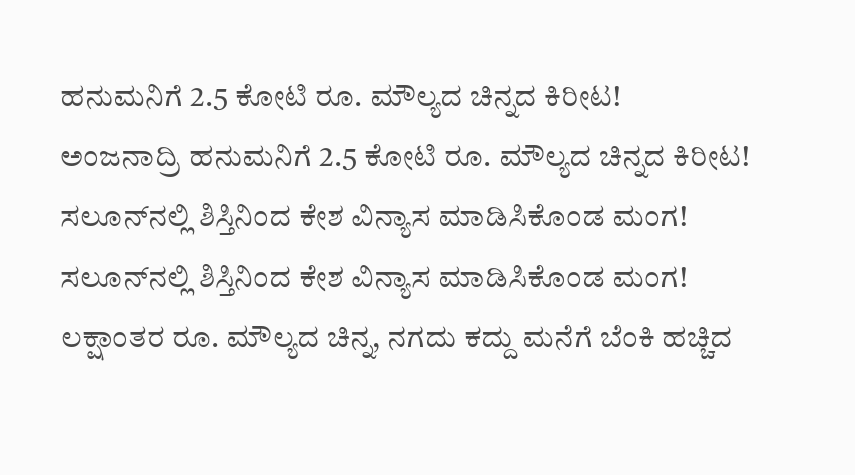ಹನುಮನಿಗೆ 2.5 ಕೋಟಿ ರೂ. ಮೌಲ್ಯದ ಚಿನ್ನದ ಕಿರೀಟ!
ಅಂಜನಾದ್ರಿ ಹನುಮನಿಗೆ 2.5 ಕೋಟಿ ರೂ. ಮೌಲ್ಯದ ಚಿನ್ನದ ಕಿರೀಟ!
ಸಲೂನ್‌ನಲ್ಲಿ ಶಿಸ್ತಿನಿಂದ ಕೇಶ ವಿನ್ಯಾಸ ಮಾಡಿಸಿಕೊಂಡ ಮಂಗ!
ಸಲೂನ್‌ನಲ್ಲಿ ಶಿಸ್ತಿನಿಂದ ಕೇಶ ವಿನ್ಯಾಸ ಮಾಡಿಸಿಕೊಂಡ ಮಂಗ!
ಲಕ್ಷಾಂತರ ರೂ. ಮೌಲ್ಯದ ಚಿನ್ನ, ನಗದು ಕದ್ದು ಮನೆಗೆ ಬೆಂಕಿ ಹಚ್ಚಿದ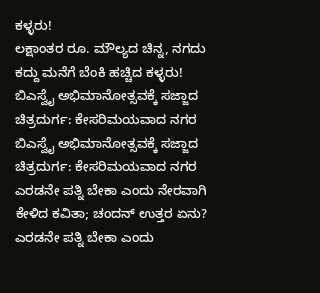ಕಳ್ಳರು!
ಲಕ್ಷಾಂತರ ರೂ. ಮೌಲ್ಯದ ಚಿನ್ನ, ನಗದು ಕದ್ದು ಮನೆಗೆ ಬೆಂಕಿ ಹಚ್ಚಿದ ಕಳ್ಳರು!
ಬಿಎಸ್ವೈ ಅಭಿಮಾನೋತ್ಸವಕ್ಕೆ ಸಜ್ಜಾದ ಚಿತ್ರದುರ್ಗ: ಕೇಸರಿಮಯವಾದ ನಗರ
ಬಿಎಸ್ವೈ ಅಭಿಮಾನೋತ್ಸವಕ್ಕೆ ಸಜ್ಜಾದ ಚಿತ್ರದುರ್ಗ: ಕೇಸರಿಮಯವಾದ ನಗರ
ಎರಡನೇ ಪತ್ನಿ ಬೇಕಾ ಎಂದು ನೇರವಾಗಿ ಕೇಳಿದ ಕವಿತಾ; ಚಂದನ್ ಉತ್ತರ ಏನು?
ಎರಡನೇ ಪತ್ನಿ ಬೇಕಾ ಎಂದು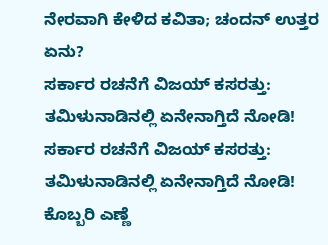ನೇರವಾಗಿ ಕೇಳಿದ ಕವಿತಾ; ಚಂದನ್ ಉತ್ತರ ಏನು?
ಸರ್ಕಾರ ರಚನೆಗೆ ವಿಜಯ್ ಕಸರತ್ತು: ತಮಿಳುನಾಡಿನಲ್ಲಿ ಏನೇನಾಗ್ತಿದೆ ನೋಡಿ!
ಸರ್ಕಾರ ರಚನೆಗೆ ವಿಜಯ್ ಕಸರತ್ತು: ತಮಿಳುನಾಡಿನಲ್ಲಿ ಏನೇನಾಗ್ತಿದೆ ನೋಡಿ!
ಕೊಬ್ಬರಿ ಎಣ್ಣೆ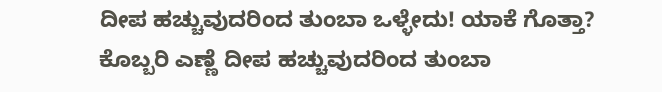ದೀಪ ಹಚ್ಚುವುದರಿಂದ ತುಂಬಾ ಒಳ್ಳೇದು! ಯಾಕೆ ಗೊತ್ತಾ?
ಕೊಬ್ಬರಿ ಎಣ್ಣೆ ದೀಪ ಹಚ್ಚುವುದರಿಂದ ತುಂಬಾ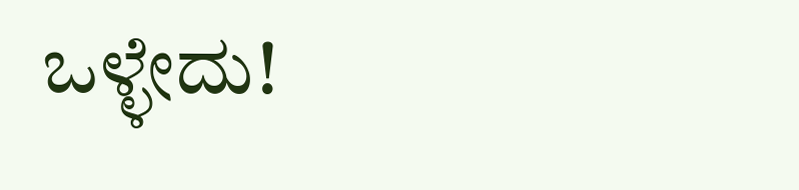ಒಳ್ಳೇದು!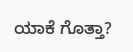ಯಾಕೆ ಗೊತ್ತಾ?